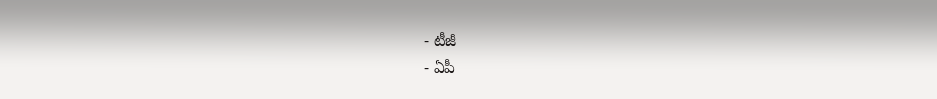- టీజీ
- ఏపీ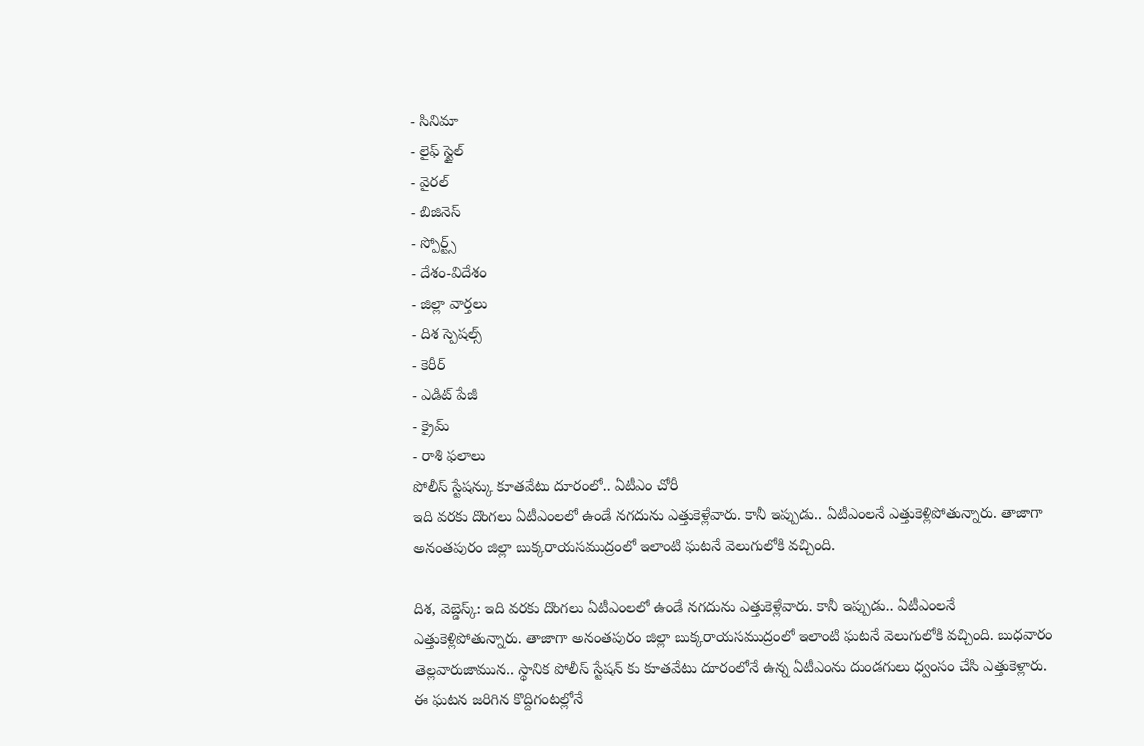- సినిమా
- లైఫ్ స్టైల్
- వైరల్
- బిజినెస్
- స్పోర్ట్స్
- దేశం-విదేశం
- జిల్లా వార్తలు
- దిశ స్పెషల్స్
- కెరీర్
- ఎడిట్ పేజీ
- క్రైమ్
- రాశి ఫలాలు
పోలీస్ స్టేషన్కు కూతవేటు దూరంలో.. ఏటీఎం చోరీ
ఇది వరకు దొంగలు ఏటీఎంలలో ఉండే నగదును ఎత్తుకెళ్లేవారు. కానీ ఇప్పుడు.. ఏటీఎంలనే ఎత్తుకెళ్లిపోతున్నారు. తాజాగా అనంతపురం జిల్లా బుక్కరాయసముద్రంలో ఇలాంటి ఘటనే వెలుగులోకి వచ్చింది.

దిశ, వెబ్డెస్క్: ఇది వరకు దొంగలు ఏటీఎంలలో ఉండే నగదును ఎత్తుకెళ్లేవారు. కానీ ఇప్పుడు.. ఏటీఎంలనే ఎత్తుకెళ్లిపోతున్నారు. తాజాగా అనంతపురం జిల్లా బుక్కరాయసముద్రంలో ఇలాంటి ఘటనే వెలుగులోకి వచ్చింది. బుధవారం తెల్లవారుజామున.. స్థానిక పోలీస్ స్టేషన్ కు కూతవేటు దూరంలోనే ఉన్న ఏటీఎంను దుండగులు ధ్వంసం చేసి ఎత్తుకెళ్లారు. ఈ ఘటన జరిగిన కొద్దిగంటల్లోనే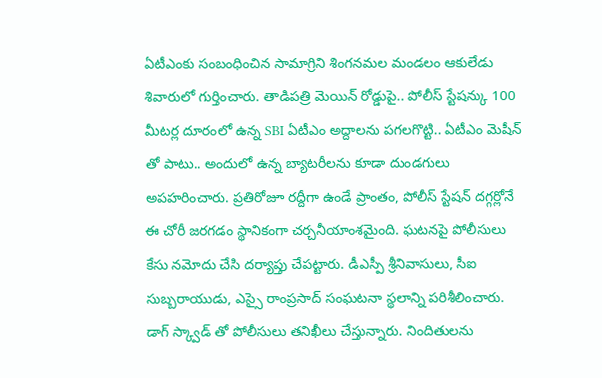ఏటీఎంకు సంబంధించిన సామాగ్రిని శింగనమల మండలం ఆకులేడు శివారులో గుర్తించారు. తాడిపత్రి మెయిన్ రోడ్డుపై.. పోలీస్ స్టేషన్కు 100 మీటర్ల దూరంలో ఉన్న SBI ఏటీఎం అద్దాలను పగలగొట్టి.. ఏటీఎం మెషీన్ తో పాటు.. అందులో ఉన్న బ్యాటరీలను కూడా దుండగులు అపహరించారు. ప్రతిరోజూ రద్దీగా ఉండే ప్రాంతం, పోలీస్ స్టేషన్ దగ్గర్లోనే ఈ చోరీ జరగడం స్థానికంగా చర్చనీయాంశమైంది. ఘటనపై పోలీసులు కేసు నమోదు చేసి దర్యాప్తు చేపట్టారు. డీఎస్పీ శ్రీనివాసులు, సీఐ సుబ్బరాయుడు, ఎస్సై రాంప్రసాద్ సంఘటనా స్థలాన్ని పరిశీలించారు. డాగ్ స్క్వాడ్ తో పోలీసులు తనిఖీలు చేస్తున్నారు. నిందితులను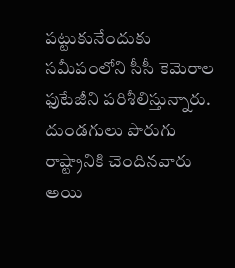పట్టుకునేందుకు సమీపంలోని సీసీ కెమెరాల ఫుటేజీని పరిశీలిస్తున్నారు. దుండగులు పొరుగు రాష్ట్రానికి చెందినవారు అయి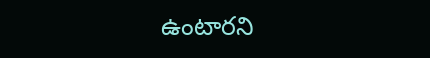ఉంటారని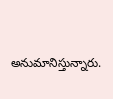అనుమానిస్తున్నారు.